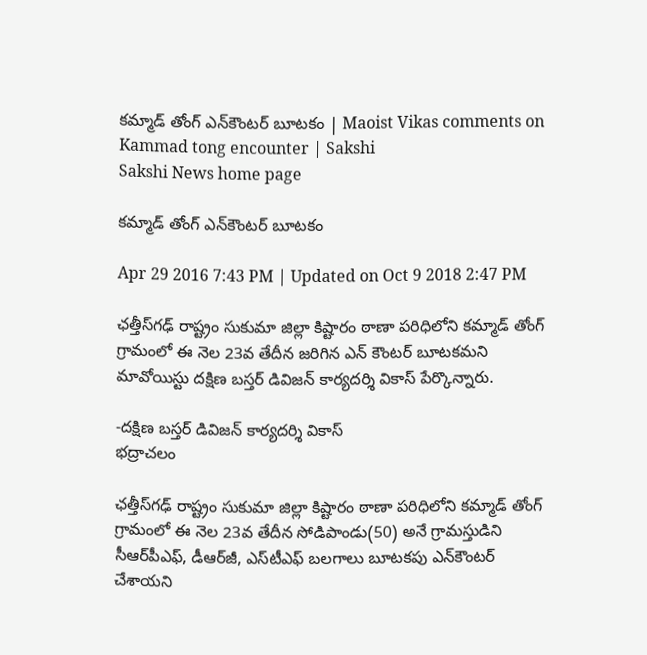కమ్మాడ్ తోంగ్ ఎన్‌కౌంటర్ బూటకం | Maoist Vikas comments on Kammad tong encounter | Sakshi
Sakshi News home page

కమ్మాడ్ తోంగ్ ఎన్‌కౌంటర్ బూటకం

Apr 29 2016 7:43 PM | Updated on Oct 9 2018 2:47 PM

ఛత్తీస్‌గఢ్ రాష్ట్రం సుకుమా జిల్లా కిష్టారం ఠాణా పరిధిలోని కమ్మాడ్ తోంగ్ గ్రామంలో ఈ నెల 23వ తేదీన జరిగిన ఎన్ కౌంటర్ బూటకమని మావోయిస్టు దక్షిణ బస్తర్ డివిజన్ కార్యదర్శి వికాస్ పేర్కొన్నారు.

-దక్షిణ బస్తర్ డివిజన్ కార్యదర్శి వికాస్
భద్రాచలం

ఛత్తీస్‌గఢ్ రాష్ట్రం సుకుమా జిల్లా కిష్టారం ఠాణా పరిధిలోని కమ్మాడ్ తోంగ్ గ్రామంలో ఈ నెల 23వ తేదీన సోడిపాండు(50) అనే గ్రామస్తుడిని సీఆర్‌పీఎఫ్, డీఆర్‌జీ, ఎస్‌టీఎఫ్ బలగాలు బూటకపు ఎన్‌కౌంటర్ చేశాయని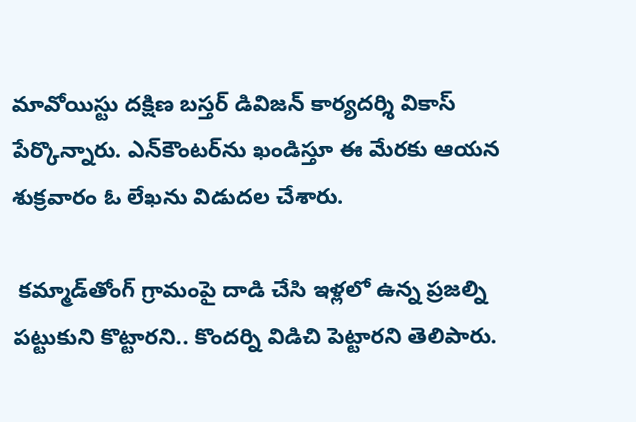మావోయిస్టు దక్షిణ బస్తర్ డివిజన్ కార్యదర్శి వికాస్ పేర్కొన్నారు. ఎన్‌కౌంటర్‌ను ఖండిస్తూ ఈ మేరకు ఆయన శుక్రవారం ఓ లేఖను విడుదల చేశారు.

 కమ్మాడ్‌తోంగ్‌ గ్రామంపై దాడి చేసి ఇళ్లలో ఉన్న ప్రజల్ని పట్టుకుని కొట్టారని.. కొందర్ని విడిచి పెట్టారని తెలిపారు.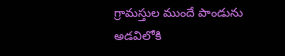గ్రామస్తుల ముందే పాండును అడవిలోకి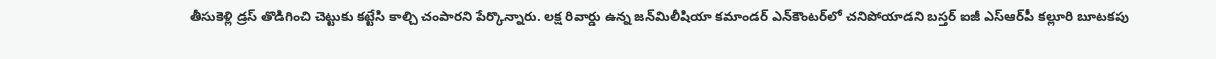తీసుకెళ్లి డ్రస్ తొడిగించి చెట్టుకు కట్టేసి కాల్చి చంపారని పేర్కొన్నారు. లక్ష రివార్డు ఉన్న జన్‌మిలీషియా కమాండర్ ఎన్‌కౌంటర్‌లో చనిపోయాడని బస్తర్ ఐజీ ఎస్‌ఆర్‌పీ కల్లూరి బూటకపు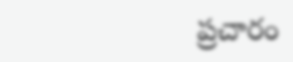ప్రచారం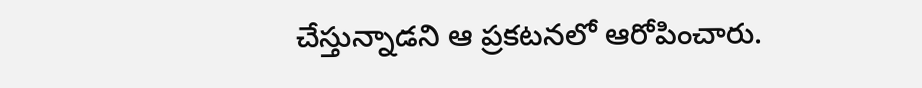చేస్తున్నాడని ఆ ప్రకటనలో ఆరోపించారు.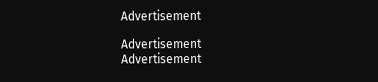Advertisement

Advertisement
Advertisement